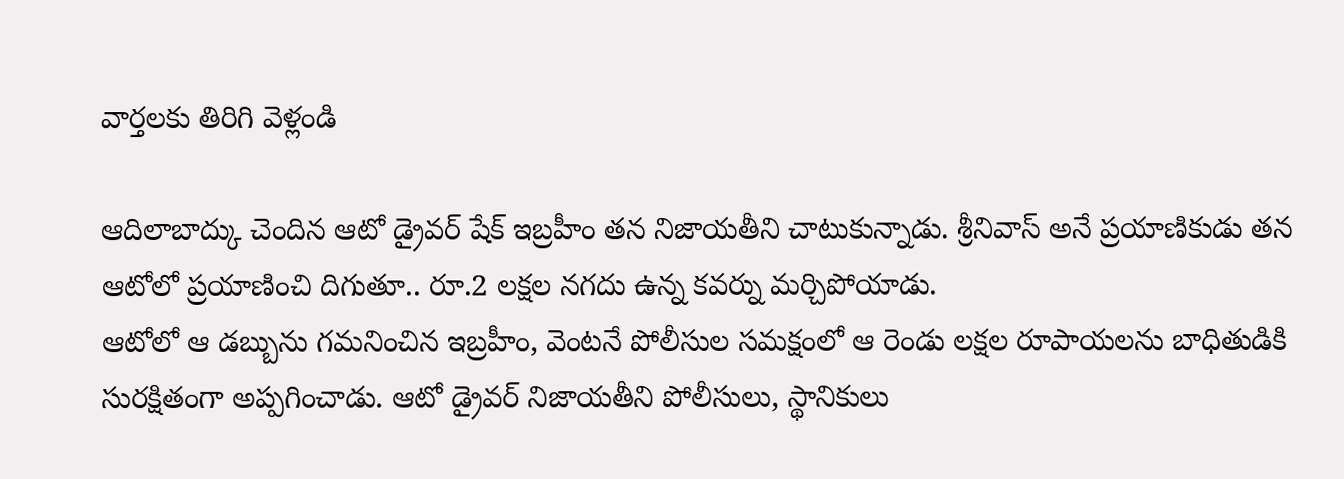వార్తలకు తిరిగి వెళ్లండి

ఆదిలాబాద్కు చెందిన ఆటో డ్రైవర్ షేక్ ఇబ్రహీం తన నిజాయతీని చాటుకున్నాడు. శ్రీనివాస్ అనే ప్రయాణికుడు తన ఆటోలో ప్రయాణించి దిగుతూ.. రూ.2 లక్షల నగదు ఉన్న కవర్ను మర్చిపోయాడు.
ఆటోలో ఆ డబ్బును గమనించిన ఇబ్రహీం, వెంటనే పోలీసుల సమక్షంలో ఆ రెండు లక్షల రూపాయలను బాధితుడికి సురక్షితంగా అప్పగించాడు. ఆటో డ్రైవర్ నిజాయతీని పోలీసులు, స్థానికులు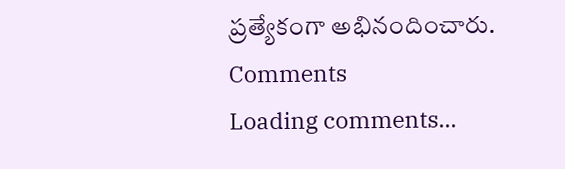ప్రత్యేకంగా అభినందించారు.
Comments
Loading comments...